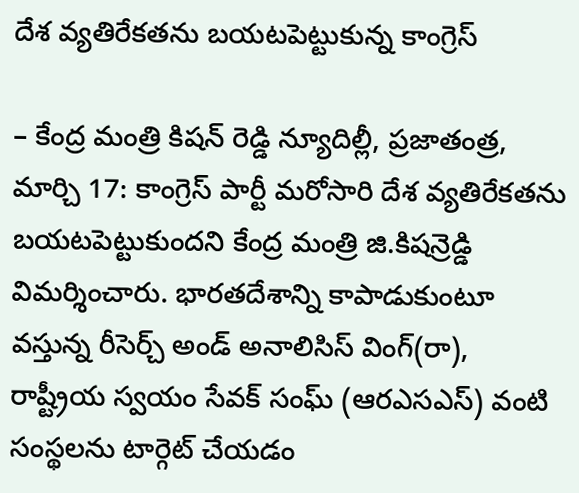దేశ వ్యతిరేకతను బయటపెట్టుకున్న కాంగ్రెస్

– కేంద్ర మంత్రి కిషన్ రెడ్డి న్యూదిల్లీ, ప్రజాతంత్ర, మార్చి 17: కాంగ్రెస్ పార్టీ మరోసారి దేశ వ్యతిరేకతను బయటపెట్టుకుందని కేంద్ర మంత్రి జి.కిషన్రెడ్డి విమర్శించారు. భారతదేశాన్ని కాపాడుకుంటూ వస్తున్న రీసెర్చ్ అండ్ అనాలిసిస్ వింగ్(రా), రాష్ట్రీయ స్వయం సేవక్ సంఘ్ (ఆరఎసఎస్) వంటి సంస్థలను టార్గెట్ చేయడం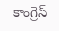కాంగ్రెస్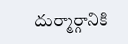దుర్మార్గానికి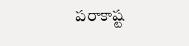పరాకాష్ట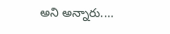అని అన్నారు.…